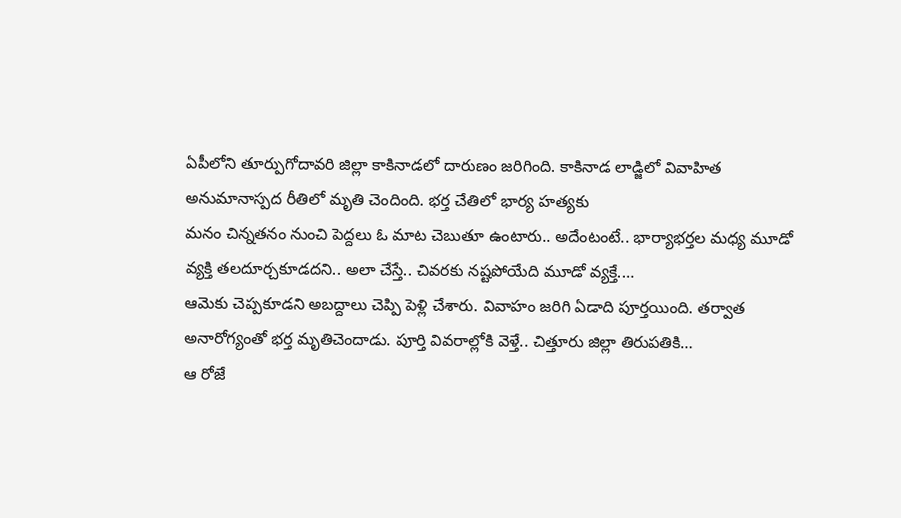ఏపీలోని తూర్పుగోదావరి జిల్లా కాకినాడలో దారుణం జరిగింది. కాకినాడ లాడ్జిలో వివాహిత అనుమానాస్పద రీతిలో మృతి చెందింది. భర్త చేతిలో భార్య హత్యకు
మనం చిన్నతనం నుంచి పెద్దలు ఓ మాట చెబుతూ ఉంటారు.. అదేంటంటే.. భార్యాభర్తల మధ్య మూడో వ్యక్తి తలదూర్చకూడదని.. అలా చేస్తే.. చివరకు నష్టపోయేది మూడో వ్యక్తే.…
ఆమెకు చెప్పకూడని అబద్దాలు చెప్పి పెళ్లి చేశారు. వివాహం జరిగి ఏడాది పూర్తయింది. తర్వాత అనారోగ్యంతో భర్త మృతిచెందాడు. పూర్తి వివరాల్లోకి వెళ్తే.. చిత్తూరు జిల్లా తిరుపతికి…
ఆ రోజే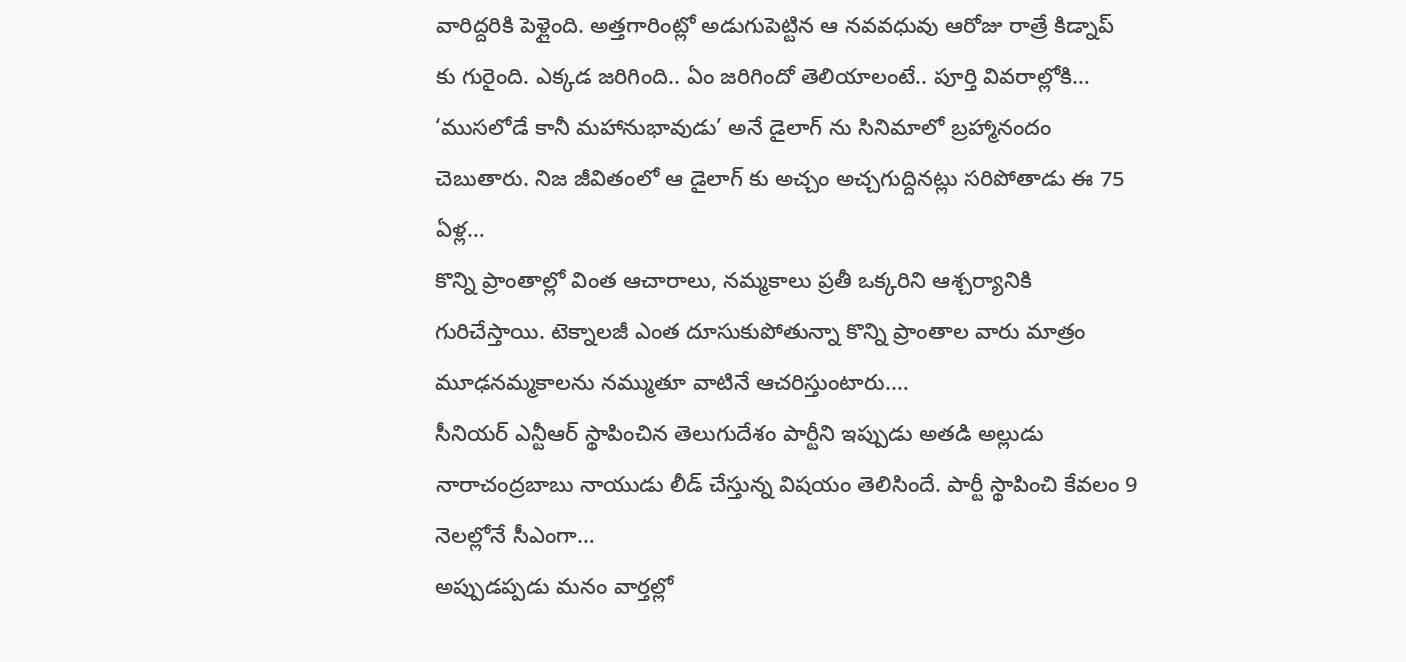వారిద్దరికి పెళ్లైంది. అత్తగారింట్లో అడుగుపెట్టిన ఆ నవవధువు ఆరోజు రాత్రే కిడ్నాప్ కు గురైంది. ఎక్కడ జరిగింది.. ఏం జరిగిందో తెలియాలంటే.. పూర్తి వివరాల్లోకి…
‘ముసలోడే కానీ మహానుభావుడు’ అనే డైలాగ్ ను సినిమాలో బ్రహ్మానందం చెబుతారు. నిజ జీవితంలో ఆ డైలాగ్ కు అచ్చం అచ్చగుద్దినట్లు సరిపోతాడు ఈ 75 ఏళ్ల…
కొన్ని ప్రాంతాల్లో వింత ఆచారాలు, నమ్మకాలు ప్రతీ ఒక్కరిని ఆశ్చర్యానికి గురిచేస్తాయి. టెక్నాలజీ ఎంత దూసుకుపోతున్నా కొన్ని ప్రాంతాల వారు మాత్రం మూఢనమ్మకాలను నమ్ముతూ వాటినే ఆచరిస్తుంటారు.…
సీనియర్ ఎన్టీఆర్ స్థాపించిన తెలుగుదేశం పార్టీని ఇప్పుడు అతడి అల్లుడు నారాచంద్రబాబు నాయుడు లీడ్ చేస్తున్న విషయం తెలిసిందే. పార్టీ స్థాపించి కేవలం 9 నెలల్లోనే సీఎంగా…
అప్పుడప్పడు మనం వార్తల్లో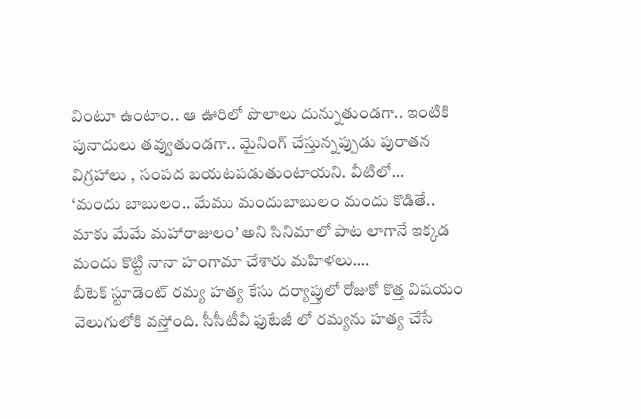వింటూ ఉంటాం.. ఆ ఊరిలో పొలాలు దున్నుతుండగా.. ఇంటికి పునాదులు తవ్వుతుండగా.. మైనింగ్ చేస్తున్నప్పుడు పురాతన విగ్రహాలు , సంపద బయటపడుతుంటాయని. వీటిలో…
‘మందు బాబులం.. మేము మందుబాబులం మందు కొడితే.. మాకు మేమే మహారాజులం’ అని సినిమాలో పాట లాగానే ఇక్కడ మందు కొట్టి నానా హంగామా చేశారు మహిళలు.…
బీటెక్ స్టూడెంట్ రమ్య హత్య కేసు దర్యాప్తులో రోజుకో కొత్త విషయం వెలుగులోకి వస్తోంది. సీసీటీవీ ఫుటేజీ లో రమ్యను హత్య చేసే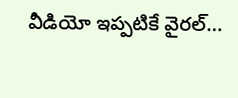వీడియో ఇప్పటికే వైరల్…